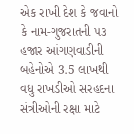એક રાખી દેશ કે જવાનો કે નામ-ગુજરાતની ૫૩ હજાર આંગણવાડીની બહેનોએ 3.5 લાખથી વધુ રાખડીઓ સરહદના સંત્રીઓની રક્ષા માટે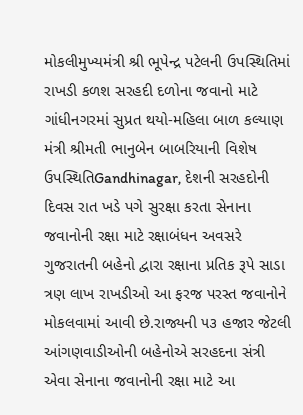મોકલીમુખ્યમંત્રી શ્રી ભૂપેન્દ્ર પટેલની ઉપસ્થિતિમાં રાખડી કળશ સરહદી દળોના જવાનો માટે ગાંધીનગરમાં સુપ્રત થયો-મહિલા બાળ કલ્યાણ મંત્રી શ્રીમતી ભાનુબેન બાબરિયાની વિશેષ ઉપસ્થિતિGandhinagar, દેશની સરહદોની દિવસ રાત ખડે પગે સુરક્ષા કરતા સેનાના જવાનોની રક્ષા માટે રક્ષાબંધન અવસરે ગુજરાતની બહેનો દ્વારા રક્ષાના પ્રતિક રૂપે સાડા ત્રણ લાખ રાખડીઓ આ ફરજ પરસ્ત જવાનોને મોકલવામાં આવી છે.રાજ્યની ૫૩ હજાર જેટલી આંગણવાડીઓની બહેનોએ સરહદના સંત્રી એવા સેનાના જવાનોની રક્ષા માટે આ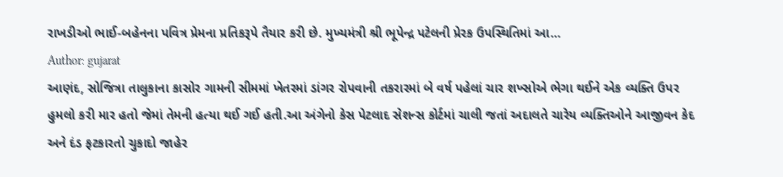રાખડીઓ ભાઈ-બહેનના પવિત્ર પ્રેમના પ્રતિકરૂપે તૈયાર કરી છે. મુખ્યમંત્રી શ્રી ભૂપેન્દ્ર પટેલની પ્રેરક ઉપસ્થિતિમાં આ…
Author: gujarat
આણંદ, સોજિત્રા તાલુકાના કાસોર ગામની સીમમાં ખેતરમાં ડાંગર રોપવાની તકરારમાં બે વર્ષ પહેલાં ચાર શખ્સોએ ભેગા થઈને એક વ્યક્તિ ઉપર હુમલો કરી માર હતો જેમાં તેમની હત્યા થઈ ગઈ હતી.આ અંગેનો કેસ પેટલાદ સેશન્સ કોર્ટમાં ચાલી જતાં અદાલતે ચારેય વ્યક્તિઓને આજીવન કેદ અને દંડ ફટકારતો ચુકાદો જાહેર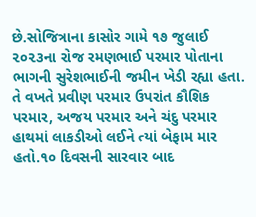છે.સોજિત્રાના કાસોર ગામે ૧૭ જુલાઈ ૨૦૨૩ના રોજ રમણભાઈ પરમાર પોતાના ભાગની સુરેશભાઈની જમીન ખેડી રહ્યા હતા. તે વખતે પ્રવીણ પરમાર ઉપરાંત કૌશિક પરમાર, અજય પરમાર અને ચંદુ પરમાર હાથમાં લાકડીઓ લઈને ત્યાં બેફામ માર હતો.૧૦ દિવસની સારવાર બાદ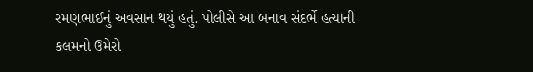રમણભાઈનું અવસાન થયું હતું. પોલીસે આ બનાવ સંદર્ભે હત્યાની કલમનો ઉમેરો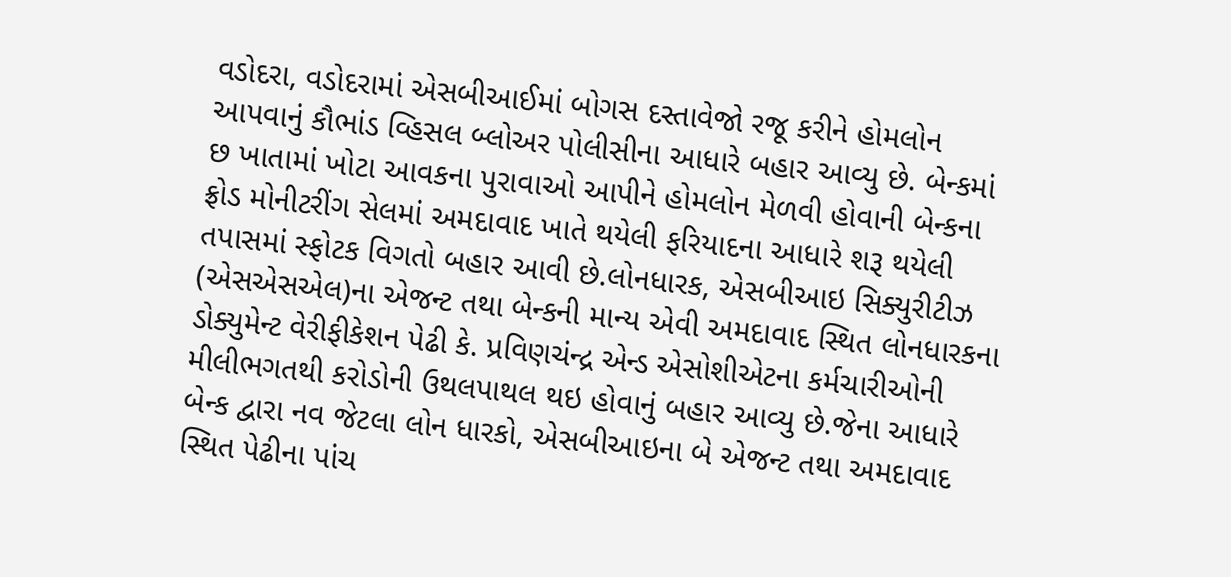વડોદરા, વડોદરામાં એસબીઆઈમાં બોગસ દસ્તાવેજો રજૂ કરીને હોમલોન આપવાનું કૌભાંડ વ્હિસલ બ્લોઅર પોલીસીના આધારે બહાર આવ્યુ છે. બેન્કમાં છ ખાતામાં ખોટા આવકના પુરાવાઓ આપીને હોમલોન મેળવી હોવાની બેન્કના ફ્રોડ મોનીટરીંગ સેલમાં અમદાવાદ ખાતે થયેલી ફરિયાદના આધારે શરૂ થયેલી તપાસમાં સ્ફોટક વિગતો બહાર આવી છે.લોનધારક, એસબીઆઇ સિક્યુરીટીઝ (એસએસએલ)ના એજન્ટ તથા બેન્કની માન્ય એવી અમદાવાદ સ્થિત લોનધારકના ડોક્યુમેન્ટ વેરીફીકેશન પેઢી કે. પ્રવિણચંન્દ્ર એન્ડ એસોશીએટના કર્મચારીઓની મીલીભગતથી કરોડોની ઉથલપાથલ થઇ હોવાનું બહાર આવ્યુ છે.જેના આધારે બેન્ક દ્વારા નવ જેટલા લોન ધારકો, એસબીઆઇના બે એજન્ટ તથા અમદાવાદ સ્થિત પેઢીના પાંચ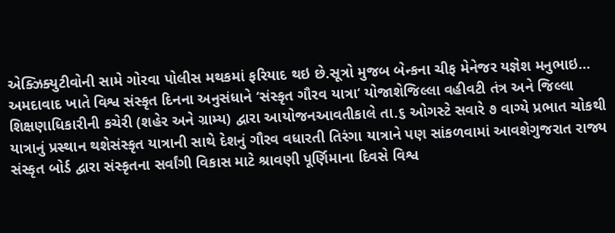એક્ઝિક્યુટીવોની સામે ગોરવા પોલીસ મથકમાં ફરિયાદ થઇ છે.સૂત્રો મુજબ બેન્કના ચીફ મેનેજર યજ્ઞેશ મનુભાઇ…
અમદાવાદ ખાતે વિશ્વ સંસ્કૃત દિનના અનુસંધાને ‘સંસ્કૃત ગૌરવ યાત્રા‘ યોજાશેજિલ્લા વહીવટી તંત્ર અને જિલ્લા શિક્ષણાધિકારીની કચેરી (શહેર અને ગ્રામ્ય) દ્વારા આયોજનઆવતીકાલે તા.૬ ઓગસ્ટે સવારે ૭ વાગ્યે પ્રભાત ચોકથી યાત્રાનું પ્રસ્થાન થશેસંસ્કૃત યાત્રાની સાથે દેશનું ગૌરવ વધારતી તિરંગા યાત્રાને પણ સાંકળવામાં આવશેગુજરાત રાજ્ય સંસ્કૃત બોર્ડ દ્વારા સંસ્કૃતના સર્વાંગી વિકાસ માટે શ્રાવણી પૂર્ણિમાના દિવસે વિશ્વ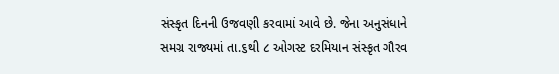સંસ્કૃત દિનની ઉજવણી કરવામાં આવે છે. જેના અનુસંધાને સમગ્ર રાજ્યમાં તા.૬થી ૮ ઓગસ્ટ દરમિયાન સંસ્કૃત ગૌરવ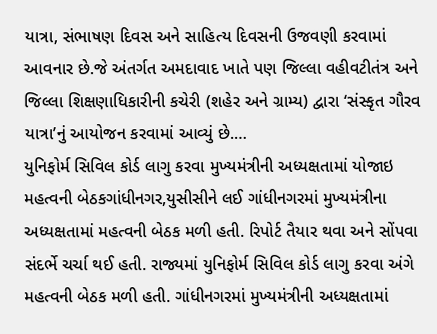યાત્રા, સંભાષણ દિવસ અને સાહિત્ય દિવસની ઉજવણી કરવામાં આવનાર છે.જે અંતર્ગત અમદાવાદ ખાતે પણ જિલ્લા વહીવટીતંત્ર અને જિલ્લા શિક્ષણાધિકારીની કચેરી (શહેર અને ગ્રામ્ય) દ્વારા ‘સંસ્કૃત ગૌરવ યાત્રા’નું આયોજન કરવામાં આવ્યું છે.…
યુનિફોર્મ સિવિલ કોર્ડ લાગુ કરવા મુખ્યમંત્રીની અધ્યક્ષતામાં યોજાઇ મહત્વની બેઠકગાંધીનગર,યુસીસીને લઈ ગાંધીનગરમાં મુખ્યમંત્રીના અધ્યક્ષતામાં મહત્વની બેઠક મળી હતી. રિપોર્ટ તૈયાર થવા અને સોંપવા સંદર્ભે ચર્ચા થઈ હતી. રાજ્યમાં યુનિફોર્મ સિવિલ કોર્ડ લાગુ કરવા અંગે મહત્વની બેઠક મળી હતી. ગાંધીનગરમાં મુખ્યમંત્રીની અધ્યક્ષતામાં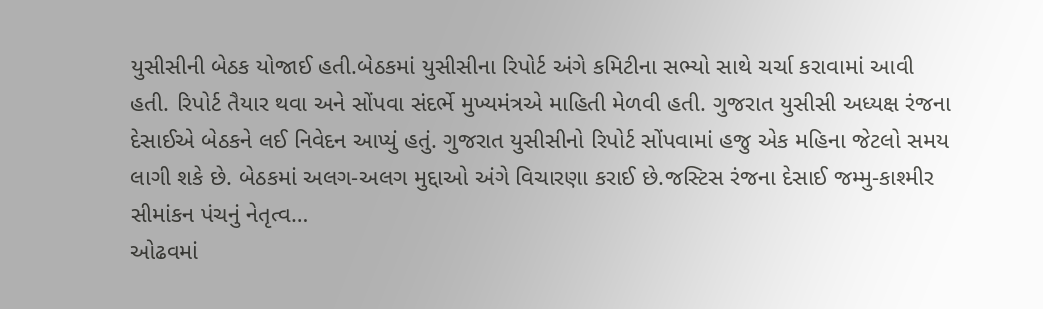યુસીસીની બેઠક યોજાઈ હતી.બેઠકમાં યુસીસીના રિપોર્ટ અંગે કમિટીના સભ્યો સાથે ચર્ચા કરાવામાં આવી હતી. રિપોર્ટ તૈયાર થવા અને સોંપવા સંદર્ભે મુખ્યમંત્રએ માહિતી મેળવી હતી. ગુજરાત યુસીસી અધ્યક્ષ રંજના દેસાઈએ બેઠકને લઈ નિવેદન આપ્યું હતું. ગુજરાત યુસીસીનો રિપોર્ટ સોંપવામાં હજુ એક મહિના જેટલો સમય લાગી શકે છે. બેઠકમાં અલગ-અલગ મુદ્દાઓ અંગે વિચારણા કરાઈ છે.જસ્ટિસ રંજના દેસાઈ જમ્મુ-કાશ્મીર સીમાંકન પંચનું નેતૃત્વ…
ઓઢવમાં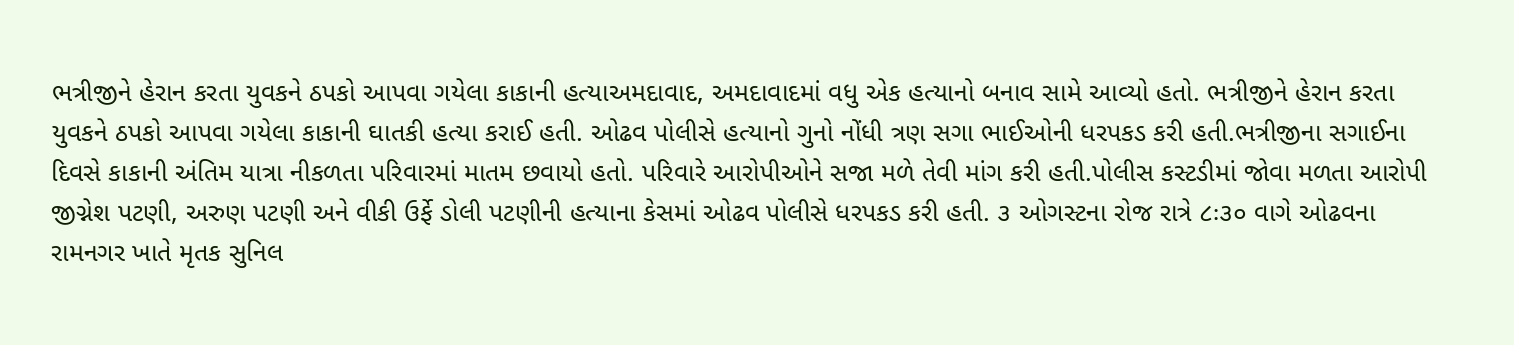ભત્રીજીને હેરાન કરતા યુવકને ઠપકો આપવા ગયેલા કાકાની હત્યાઅમદાવાદ, અમદાવાદમાં વધુ એક હત્યાનો બનાવ સામે આવ્યો હતો. ભત્રીજીને હેરાન કરતા યુવકને ઠપકો આપવા ગયેલા કાકાની ઘાતકી હત્યા કરાઈ હતી. ઓઢવ પોલીસે હત્યાનો ગુનો નોંધી ત્રણ સગા ભાઈઓની ધરપકડ કરી હતી.ભત્રીજીના સગાઈના દિવસે કાકાની અંતિમ યાત્રા નીકળતા પરિવારમાં માતમ છવાયો હતો. પરિવારે આરોપીઓને સજા મળે તેવી માંગ કરી હતી.પોલીસ કસ્ટડીમાં જોવા મળતા આરોપી જીગ્નેશ પટણી, અરુણ પટણી અને વીકી ઉર્ફે ડોલી પટણીની હત્યાના કેસમાં ઓઢવ પોલીસે ધરપકડ કરી હતી. ૩ ઓગસ્ટના રોજ રાત્રે ૮ઃ૩૦ વાગે ઓઢવના રામનગર ખાતે મૃતક સુનિલ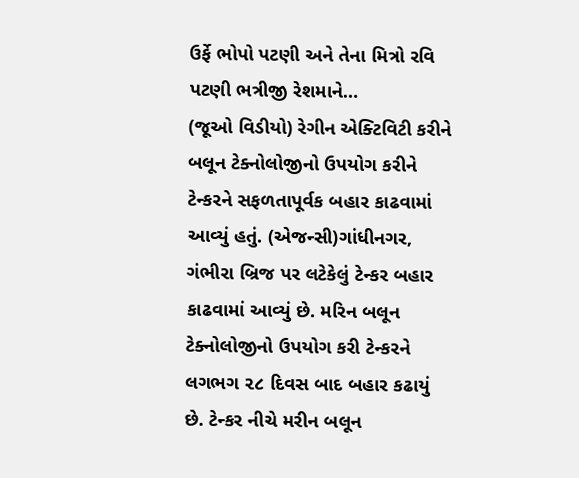ઉર્ફે ભોપો પટણી અને તેના મિત્રો રવિ પટણી ભત્રીજી રેશમાને…
(જૂઓ વિડીયો) રેગીન એક્ટિવિટી કરીને બલૂન ટેક્નોલોજીનો ઉપયોગ કરીને ટેન્કરને સફળતાપૂર્વક બહાર કાઢવામાં આવ્યું હતું. (એજન્સી)ગાંધીનગર, ગંભીરા બ્રિજ પર લટેકેલું ટેન્કર બહાર કાઢવામાં આવ્યું છે. મરિન બલૂન ટેક્નોલોજીનો ઉપયોગ કરી ટેન્કરને લગભગ ૨૮ દિવસ બાદ બહાર કઢાયું છે. ટેન્કર નીચે મરીન બલૂન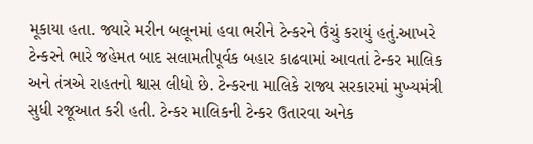મૂકાયા હતા. જ્યારે મરીન બલૂનમાં હવા ભરીને ટેન્કરને ઉંચું કરાયું હતું.આખરે ટેન્કરને ભારે જહેમત બાદ સલામતીપૂર્વક બહાર કાઢવામાં આવતાં ટેન્કર માલિક અને તંત્રએ રાહતનો શ્વાસ લીધો છે. ટેન્કરના માલિકે રાજ્ય સરકારમાં મુખ્યમંત્રી સુધી રજૂઆત કરી હતી. ટેન્કર માલિકની ટેન્કર ઉતારવા અનેક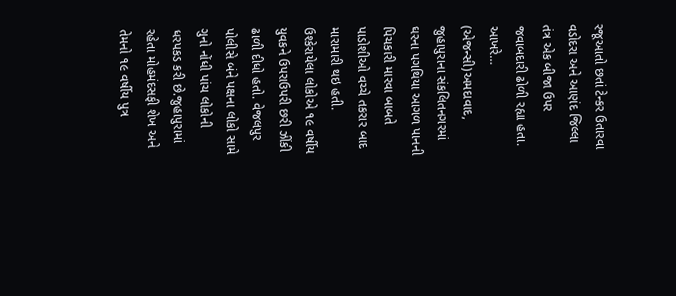રજૂઆતો છતાં ટેન્કર ઉતારવા વડોદરા અને આણંદ જિલ્લા તંત્ર એક બીજા ઉપર જવાબદારી ઢોળી રહ્યા હતા. આખરે…
(એજન્સી)અમદાવાદ, જુહાપુરાના સંકલિતનગરમાં ઘરના પગથિયા આગળ પાનની પિચકારી મારવા બાબતે પાડોશીઓ વચ્ચે તકરાર બાદ મારામારી થઇ હતી. ઉશ્કેરાયેલા લોકોએ ૧૯ વર્ષીય યુવકને ઉપરાઉપરી છરી ઝીંકી ઢાળી દીધો હતો. વેજલપુર પોલીસે બંને પક્ષના લોકો સામે ગુનો નોંધી પાંચ લોકોની ધરપકડ કરી છે.જુહાપુરામાં રહેતા મોહમંદસફી શેખ અને તેમનો ૧૯ વર્ષીય પુત્ર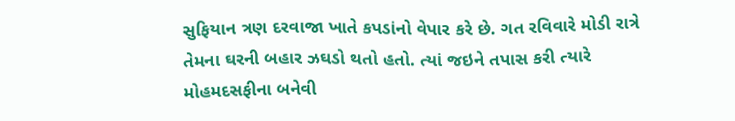સુફિયાન ત્રણ દરવાજા ખાતે કપડાંનો વેપાર કરે છે. ગત રવિવારે મોડી રાત્રે તેમના ઘરની બહાર ઝઘડો થતો હતો. ત્યાં જઇને તપાસ કરી ત્યારે મોહમદસફીના બનેવી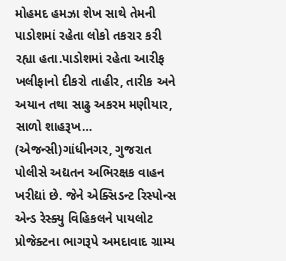મોહમદ હમઝા શેખ સાથે તેમની પાડોશમાં રહેતા લોકો તકરાર કરી રહ્યા હતા.પાડોશમાં રહેતા આરીફ ખલીફાનો દીકરો તાહીર, તારીક અને અયાન તથા સાઢુ અકરમ મણીયાર, સાળો શાહરૂખ…
(એજન્સી)ગાંધીનગર, ગુજરાત પોલીસે અદ્યતન અભિરક્ષક વાહન ખરીદ્યાં છે. જેને એક્સિડન્ટ રિસ્પોન્સ એન્ડ રેસ્ક્યુ વિહિકલને પાયલોટ પ્રોજેક્ટના ભાગરૂપે અમદાવાદ ગ્રામ્ય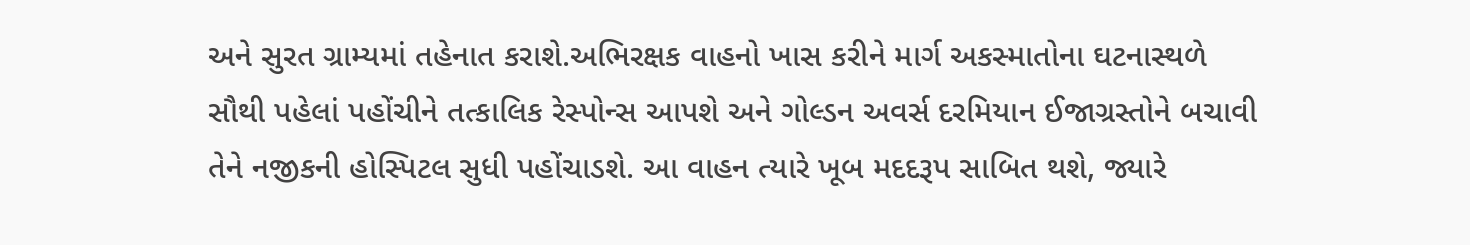અને સુરત ગ્રામ્યમાં તહેનાત કરાશે.અભિરક્ષક વાહનો ખાસ કરીને માર્ગ અકસ્માતોના ઘટનાસ્થળે સૌથી પહેલાં પહોંચીને તત્કાલિક રેસ્પોન્સ આપશે અને ગોલ્ડન અવર્સ દરમિયાન ઈજાગ્રસ્તોને બચાવી તેને નજીકની હોસ્પિટલ સુધી પહોંચાડશે. આ વાહન ત્યારે ખૂબ મદદરૂપ સાબિત થશે, જ્યારે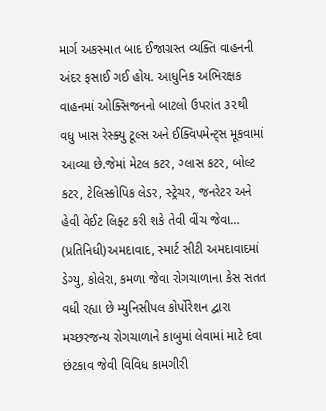માર્ગ અકસ્માત બાદ ઈજાગ્રસ્ત વ્યક્તિ વાહનની અંદર ફસાઈ ગઈ હોય. આધુનિક અભિરક્ષક વાહનમાં ઓક્સિજનનો બાટલો ઉપરાંત ૩૨થી વધુ ખાસ રેસ્ક્યુ ટૂલ્સ અને ઈક્વિપમેન્ટ્સ મૂકવામાં આવ્યા છે.જેમાં મેટલ કટર, ગ્લાસ કટર, બોલ્ટ કટર, ટેલિસ્કોપિક લેડર, સ્ટ્રેચર, જનરેટર અને હેવી વેઈટ લિફ્ટ કરી શકે તેવી વીંચ જેવા…
(પ્રતિનિધી)અમદાવાદ, સ્માર્ટ સીટી અમદાવાદમાં ડેગ્યુ, કોલેરા, કમળા જેવા રોગચાળાના કેસ સતત વધી રહ્યા છે મ્યુનિસીપલ કોર્પોરેશન દ્વારા મચ્છરજન્ય રોગચાળાને કાબુમાં લેવામાં માટે દવા છંટકાવ જેવી વિવિધ કામગીરી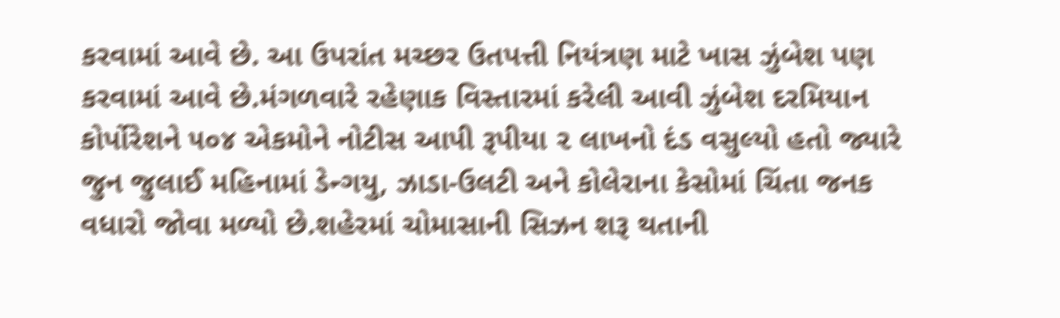કરવામાં આવે છે. આ ઉપરાંત મચ્છર ઉતપત્તી નિયંત્રણ માટે ખાસ ઝુંબેશ પણ કરવામાં આવે છે.મંગળવારે રહેણાક વિસ્તારમાં કરેલી આવી ઝુંબેશ દરમિયાન કોર્પોરેશને ૫૦૪ એકમોને નોટીસ આપી રૂપીયા ૨ લાખનો દંડ વસુલ્યો હતો જ્યારે જુન જુલાઈ મહિનામાં ડેન્ગયુ, ઝાડા-ઉલટી અને કોલેરાના કેસોમાં ચિંતા જનક વધારો જોવા મળ્યો છે.શહેરમાં ચોમાસાની સિઝન શરૂ થતાની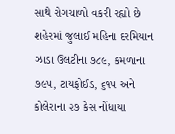સાથે રોગચાળો વકરી રહ્યો છે શહેરમાં જુલાઈ મહિના દરમિયાન ઝાડા ઉલટીના ૭૮૯, કમળાના ૭૯૫, ટાયફોઈડ, ૬૧૫ અને કોલેરાના ૨૭ કેસ નોંધાયા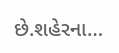છે.શહેરના…